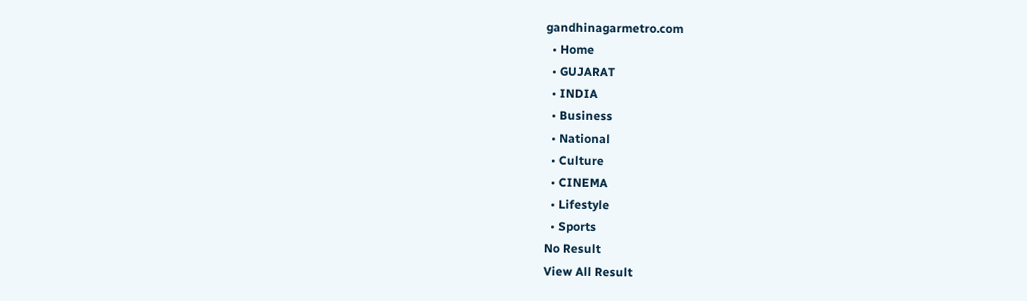gandhinagarmetro.com
  • Home
  • GUJARAT
  • INDIA
  • Business
  • National
  • Culture
  • CINEMA
  • Lifestyle
  • Sports
No Result
View All Result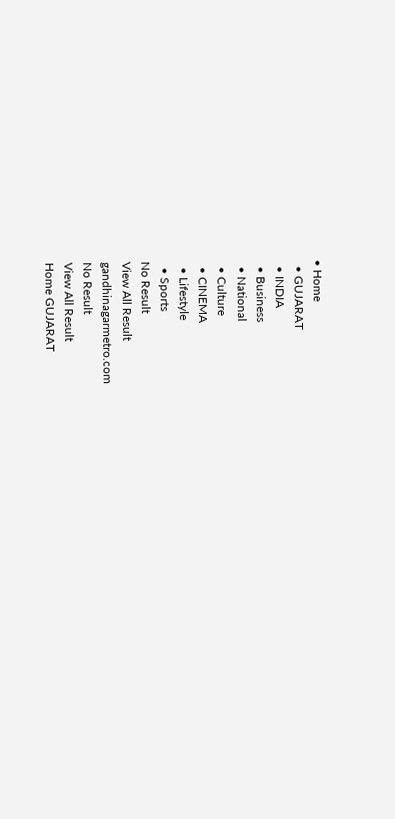• Home
  • GUJARAT
  • INDIA
  • Business
  • National
  • Culture
  • CINEMA
  • Lifestyle
  • Sports
No Result
View All Result
gandhinagarmetro.com
No Result
View All Result
Home GUJARAT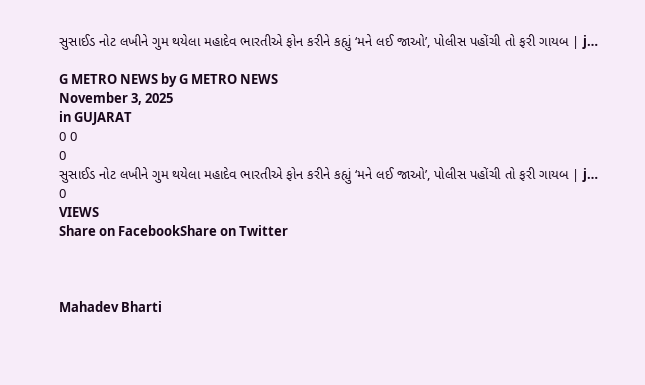સુસાઈડ નોટ લખીને ગુમ થયેલા મહાદેવ ભારતીએ ફોન કરીને કહ્યું ‘મને લઈ જાઓ’, પોલીસ પહોંચી તો ફરી ગાયબ | j…

G METRO NEWS by G METRO NEWS
November 3, 2025
in GUJARAT
0 0
0
સુસાઈડ નોટ લખીને ગુમ થયેલા મહાદેવ ભારતીએ ફોન કરીને કહ્યું ‘મને લઈ જાઓ’, પોલીસ પહોંચી તો ફરી ગાયબ | j…
0
VIEWS
Share on FacebookShare on Twitter



Mahadev Bharti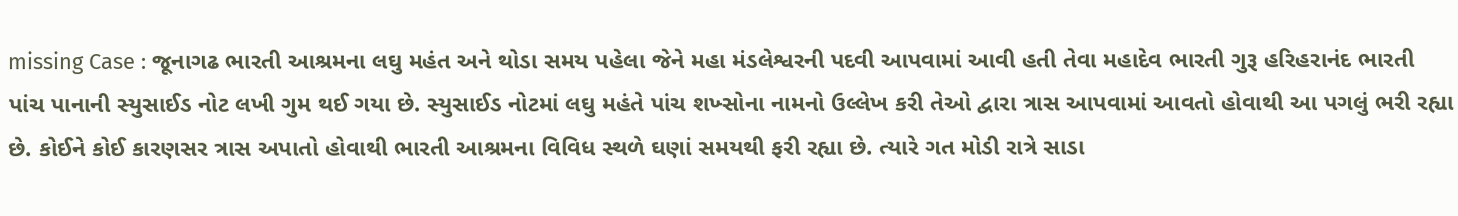missing Case : જૂનાગઢ ભારતી આશ્રમના લઘુ મહંત અને થોડા સમય પહેલા જેને મહા મંડલેશ્વરની પદવી આપવામાં આવી હતી તેવા મહાદેવ ભારતી ગુરૂ હરિહરાનંદ ભારતી પાંચ પાનાની સ્યુસાઈડ નોટ લખી ગુમ થઈ ગયા છે. સ્યુસાઈડ નોટમાં લઘુ મહંતે પાંચ શખ્સોના નામનો ઉલ્લેખ કરી તેઓ દ્વારા ત્રાસ આપવામાં આવતો હોવાથી આ પગલું ભરી રહ્યા છે. કોઈને કોઈ કારણસર ત્રાસ અપાતો હોવાથી ભારતી આશ્રમના વિવિધ સ્થળે ઘણાં સમયથી ફરી રહ્યા છે. ત્યારે ગત મોડી રાત્રે સાડા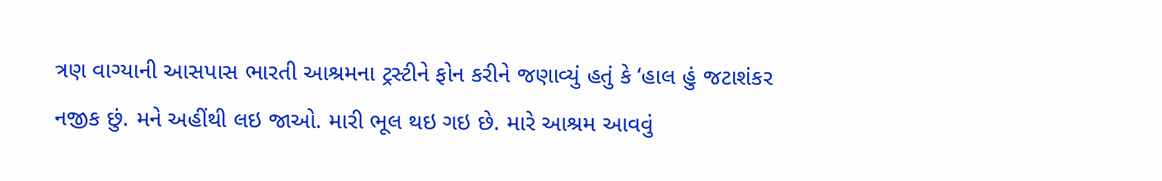ત્રણ વાગ્યાની આસપાસ ભારતી આશ્રમના ટ્રસ્ટીને ફોન કરીને જણાવ્યું હતું કે ‘હાલ હું જટાશંકર નજીક છું. મને અહીંથી લઇ જાઓ. મારી ભૂલ થઇ ગઇ છે. મારે આશ્રમ આવવું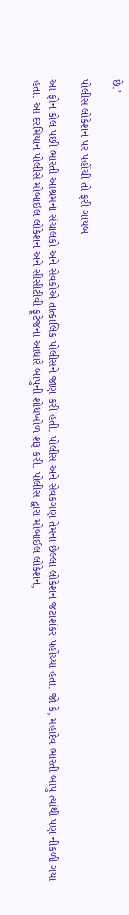છે.’

પોલીસ લોકેશન પર પહોંચી તો ફરી ગાયબ

આ ફોન કોલ પછી ભારતી આશ્રમના સંચાલકો અને સેવકોએ તાત્કાલિક પોલીસને જાણ કરી હતી. પોલીસ અને સેવકગણ તેમના છેલ્લા લોકેશન જટાશંકર પહોંચ્યા હતા. જો કે, મહાદેવ ભારતી બાપુ ત્યાંથી પણ નીકળી ગયા હતા. આ દરમિયાન પોલીસે મોબાઇલ લોકેશન અને સીસીટીવી ફૂટેજના આધારે બાપુની શોધખોળ શરૂ કરી. પોલીસ દ્વારા મોબાઈલ લોકેશન,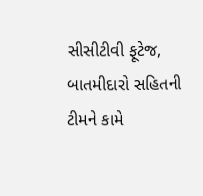સીસીટીવી ફૂટેજ, બાતમીદારો સહિતની ટીમને કામે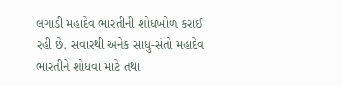લગાડી મહાદેવ ભારતીની શોધખોળ કરાઈ રહી છે. સવારથી અનેક સાધુ-સંતો મહાદેવ ભારતીને શોધવા માટે તથા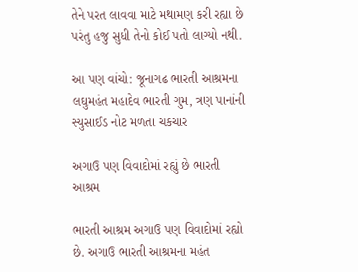તેને પરત લાવવા માટે મથામણ કરી રહ્યા છે પરંતુ હજુ સુધી તેનો કોઈ પતો લાગ્યો નથી.

આ પણ વાંચો: જૂનાગઢ ભારતી આશ્રમના લઘુમહંત મહાદેવ ભારતી ગુમ, ત્રણ પાનાંની સ્યુસાઈડ નોટ મળતા ચકચાર

અગાઉ પણ વિવાદોમાં રહ્યું છે ભારતી આશ્રમ

ભારતી આશ્રમ અગાઉ પણ વિવાદોમાં રહ્યો છે. અગાઉ ભારતી આશ્રમના મહંત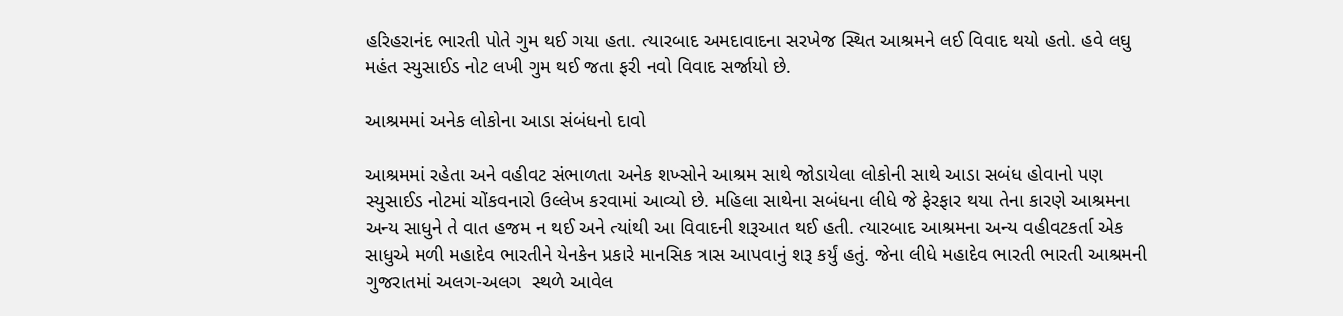હરિહરાનંદ ભારતી પોતે ગુમ થઈ ગયા હતા. ત્યારબાદ અમદાવાદના સરખેજ સ્થિત આશ્રમને લઈ વિવાદ થયો હતો. હવે લઘુ મહંત સ્યુસાઈડ નોટ લખી ગુમ થઈ જતા ફરી નવો વિવાદ સર્જાયો છે.

આશ્રમમાં અનેક લોકોના આડા સંબંધનો દાવો

આશ્રમમાં રહેતા અને વહીવટ સંભાળતા અનેક શખ્સોને આશ્રમ સાથે જોડાયેલા લોકોની સાથે આડા સબંધ હોવાનો પણ સ્યુસાઈડ નોટમાં ચોંકવનારો ઉલ્લેખ કરવામાં આવ્યો છે. મહિલા સાથેના સબંધના લીધે જે ફેરફાર થયા તેના કારણે આશ્રમના અન્ય સાધુને તે વાત હજમ ન થઈ અને ત્યાંથી આ વિવાદની શરૂઆત થઈ હતી. ત્યારબાદ આશ્રમના અન્ય વહીવટકર્તા એક સાધુએ મળી મહાદેવ ભારતીને યેનકેન પ્રકારે માનસિક ત્રાસ આપવાનું શરૂ કર્યું હતું. જેના લીધે મહાદેવ ભારતી ભારતી આશ્રમની ગુજરાતમાં અલગ-અલગ  સ્થળે આવેલ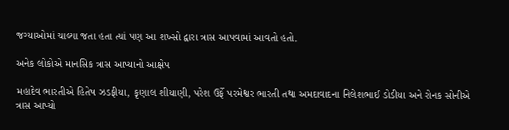જગ્યાઓમાં ચાલ્યા જતા હતા ત્યાં પણ આ શખ્સો દ્વારા ત્રાસ આપવામાં આવતો હતો.

અનેક લોકોએ માનસિક ત્રાસ આપ્યાનો આક્ષેપ

મહાદેવ ભારતીએ હિતેષ ઝડફીયા, કૃણાલ શીયાણી, પરેશ ઉર્ફે પરમેશ્વર ભારતી તથા અમદાવાદના નિલેશભાઈ ડોડીયા અને રોનક સોનીએ ત્રાસ આપ્યો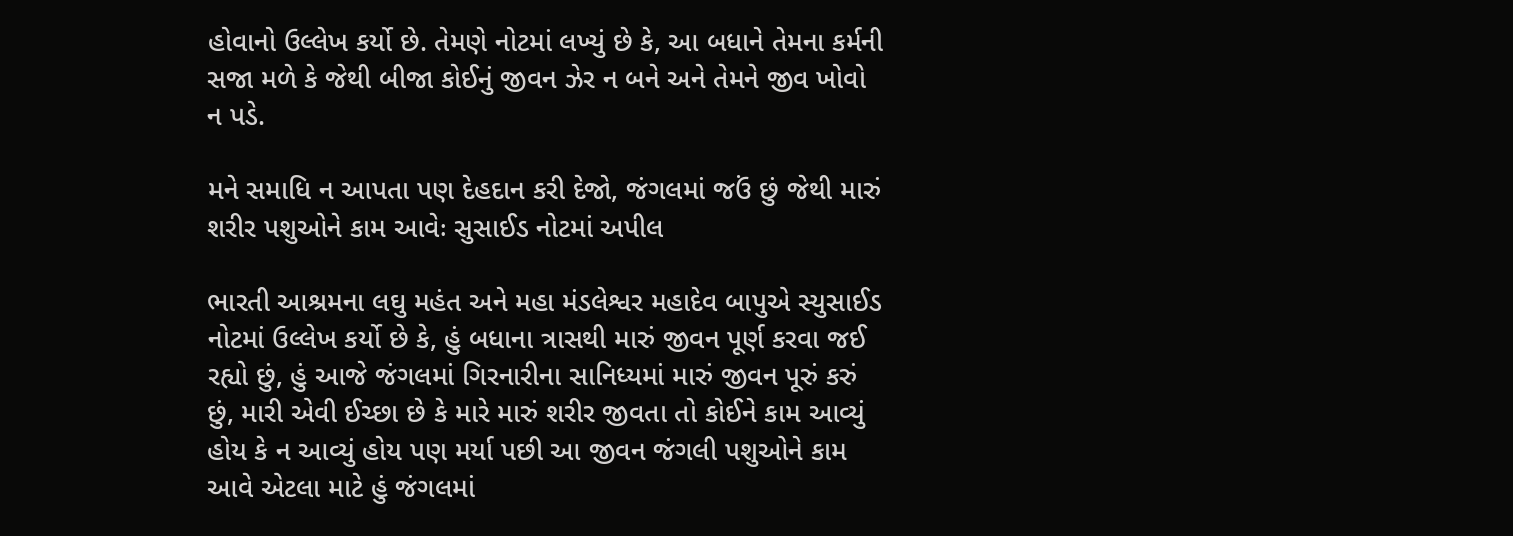હોવાનો ઉલ્લેખ કર્યો છે. તેમણે નોટમાં લખ્યું છે કે, આ બધાને તેમના કર્મની સજા મળે કે જેથી બીજા કોઈનું જીવન ઝેર ન બને અને તેમને જીવ ખોવો ન પડે.

મને સમાધિ ન આપતા પણ દેહદાન કરી દેજો, જંગલમાં જઉં છું જેથી મારું શરીર પશુઓને કામ આવેઃ સુસાઈડ નોટમાં અપીલ

ભારતી આશ્રમના લઘુ મહંત અને મહા મંડલેશ્વર મહાદેવ બાપુએ સ્યુસાઈડ નોટમાં ઉલ્લેખ કર્યો છે કે, હું બધાના ત્રાસથી મારું જીવન પૂર્ણ કરવા જઈ રહ્યો છું, હું આજે જંગલમાં ગિરનારીના સાનિધ્યમાં મારું જીવન પૂરું કરું છું, મારી એવી ઈચ્છા છે કે મારે મારું શરીર જીવતા તો કોઈને કામ આવ્યું હોય કે ન આવ્યું હોય પણ મર્યા પછી આ જીવન જંગલી પશુઓને કામ આવે એટલા માટે હું જંગલમાં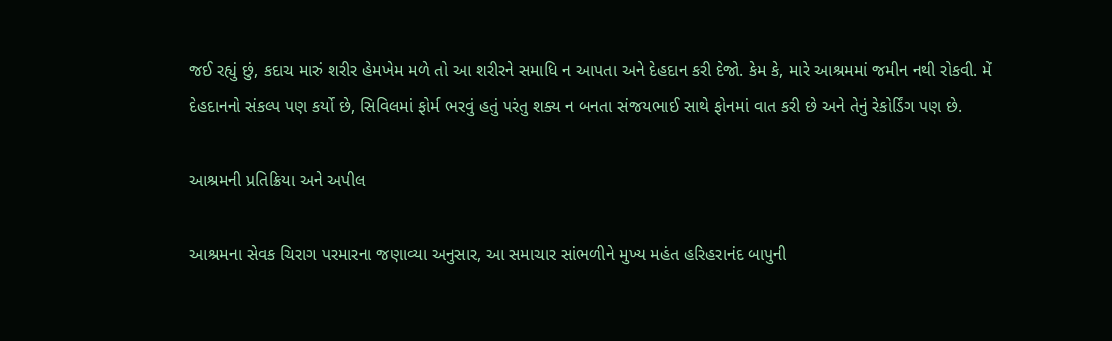જઈ રહ્યું છું, કદાચ મારું શરીર હેમખેમ મળે તો આ શરીરને સમાધિ ન આપતા અને દેહદાન કરી દેજો. કેમ કે, મારે આશ્રમમાં જમીન નથી રોકવી. મેં દેહદાનનો સંકલ્પ પણ કર્યો છે, સિવિલમાં ફોર્મ ભરવું હતું પરંતુ શક્ય ન બનતા સંજયભાઈ સાથે ફોનમાં વાત કરી છે અને તેનું રેકોર્ડિંગ પણ છે.

આશ્રમની પ્રતિક્રિયા અને અપીલ

આશ્રમના સેવક ચિરાગ પરમારના જણાવ્યા અનુસાર, આ સમાચાર સાંભળીને મુખ્ય મહંત હરિહરાનંદ બાપુની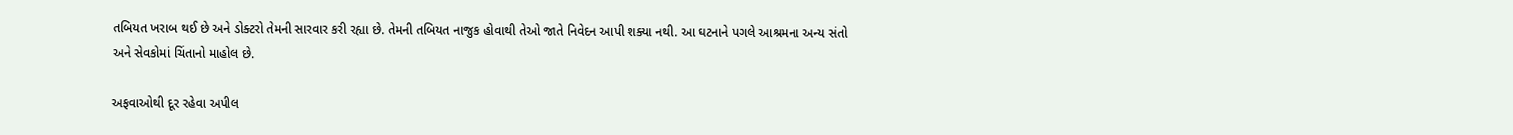તબિયત ખરાબ થઈ છે અને ડોક્ટરો તેમની સારવાર કરી રહ્યા છે. તેમની તબિયત નાજુક હોવાથી તેઓ જાતે નિવેદન આપી શક્યા નથી. આ ઘટનાને પગલે આશ્રમના અન્ય સંતો અને સેવકોમાં ચિંતાનો માહોલ છે.

અફવાઓથી દૂર રહેવા અપીલ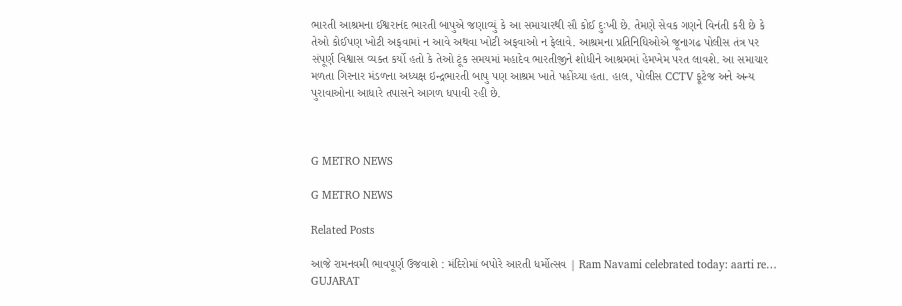ભારતી આશ્રમના ઈશ્વરાનંદ ભારતી બાપુએ જણાવ્યું કે આ સમાચારથી સૌ કોઈ દુઃખી છે. તેમણે સેવક ગણને વિનંતી કરી છે કે તેઓ કોઈપણ ખોટી અફવામાં ન આવે અથવા ખોટી અફવાઓ ન ફેલાવે. આશ્રમના પ્રતિનિધિઓએ જૂનાગઢ પોલીસ તંત્ર પર સંપૂર્ણ વિશ્વાસ વ્યક્ત કર્યો હતો કે તેઓ ટૂંક સમયમાં મહાદેવ ભારતીજીને શોધીને આશ્રમમાં હેમખેમ પરત લાવશે. આ સમાચાર મળતા ગિરનાર મંડળના અધ્યક્ષ ઇન્દ્રભારતી બાપુ પણ આશ્રમ ખાતે પહોંચ્યા હતા. હાલ, પોલીસ CCTV ફૂટેજ અને અન્ય પુરાવાઓના આધારે તપાસને આગળ ધપાવી રહી છે.



G METRO NEWS

G METRO NEWS

Related Posts

આજે રામનવમી ભાવપૂર્ણ ઉજવાશે : મંદિરોમાં બપોરે આરતી ધર્મોત્સવ | Ram Navami celebrated today: aarti re…
GUJARAT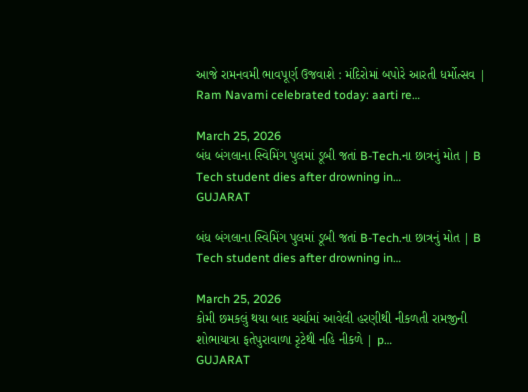આજે રામનવમી ભાવપૂર્ણ ઉજવાશે : મંદિરોમાં બપોરે આરતી ધર્મોત્સવ | Ram Navami celebrated today: aarti re…

March 25, 2026
બંધ બંગલાના સ્વિમિંગ પુલમાં ડૂબી જતાં B-Tech.ના છાત્રનું મોત | B Tech student dies after drowning in…
GUJARAT

બંધ બંગલાના સ્વિમિંગ પુલમાં ડૂબી જતાં B-Tech.ના છાત્રનું મોત | B Tech student dies after drowning in…

March 25, 2026
કોમી છમકલું થયા બાદ ચર્ચામાં આવેલી હરણીથી નીકળતી રામજીની શોભાયાત્રા ફતેપુરાવાળા રૃટેથી નહિ નીકળે | p…
GUJARAT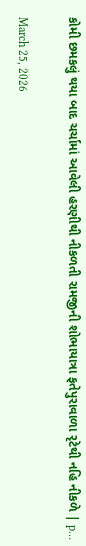કોમી છમકલું થયા બાદ ચર્ચામાં આવેલી હરણીથી નીકળતી રામજીની શોભાયાત્રા ફતેપુરાવાળા રૃટેથી નહિ નીકળે | p…

March 25, 2026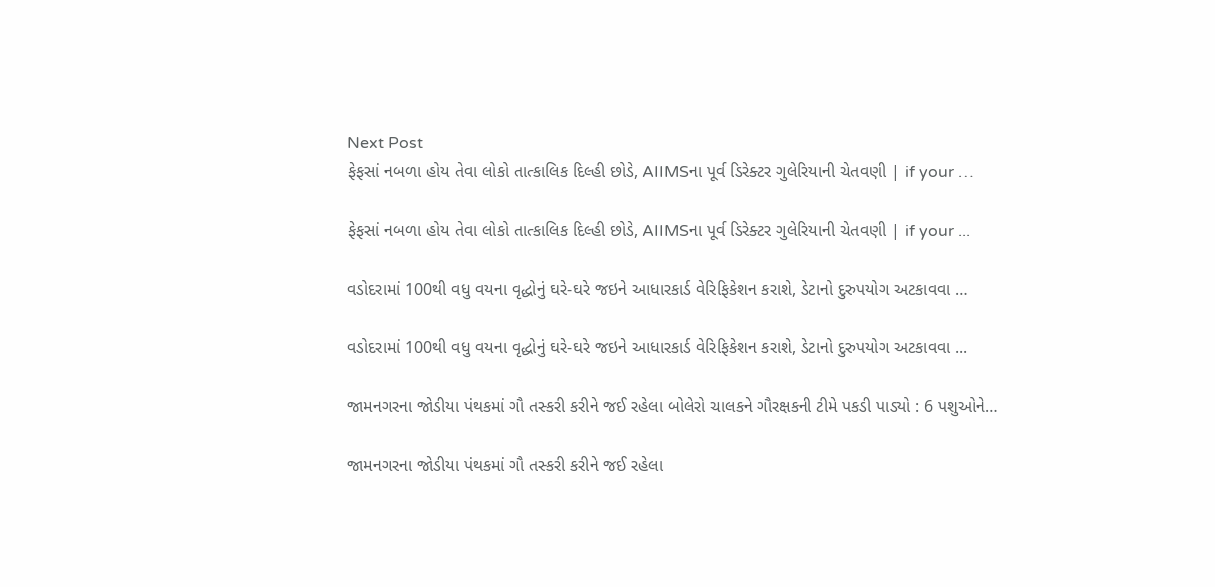Next Post
ફેફસાં નબળા હોય તેવા લોકો તાત્કાલિક દિલ્હી છોડે, AIIMSના પૂર્વ ડિરેક્ટર ગુલેરિયાની ચેતવણી | if your …

ફેફસાં નબળા હોય તેવા લોકો તાત્કાલિક દિલ્હી છોડે, AIIMSના પૂર્વ ડિરેક્ટર ગુલેરિયાની ચેતવણી | if your ...

વડોદરામાં 100થી વધુ વયના વૃદ્ધોનું ઘરે-ઘરે જઇને આધારકાર્ડ વેરિફિકેશન કરાશે, ડેટાનો દુરુપયોગ અટકાવવા …

વડોદરામાં 100થી વધુ વયના વૃદ્ધોનું ઘરે-ઘરે જઇને આધારકાર્ડ વેરિફિકેશન કરાશે, ડેટાનો દુરુપયોગ અટકાવવા ...

જામનગરના જોડીયા પંથકમાં ગૌ તસ્કરી કરીને જઈ રહેલા બોલેરો ચાલકને ગૌરક્ષકની ટીમે પકડી પાડ્યો : 6 પશુઓને…

જામનગરના જોડીયા પંથકમાં ગૌ તસ્કરી કરીને જઈ રહેલા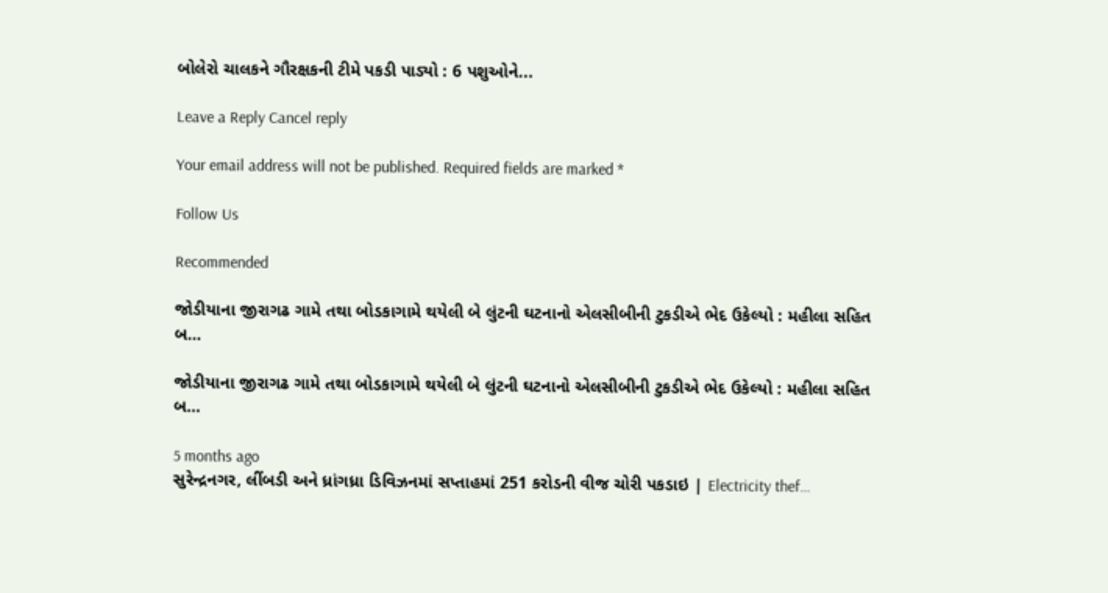બોલેરો ચાલકને ગૌરક્ષકની ટીમે પકડી પાડ્યો : 6 પશુઓને...

Leave a Reply Cancel reply

Your email address will not be published. Required fields are marked *

Follow Us

Recommended

જોડીયાના જીરાગઢ ગામે તથા બોડકાગામે થયેલી બે લુંટની ઘટનાનો એલસીબીની ટુકડીએ ભેદ ઉકેલ્યો : મહીલા સહિત બ…

જોડીયાના જીરાગઢ ગામે તથા બોડકાગામે થયેલી બે લુંટની ઘટનાનો એલસીબીની ટુકડીએ ભેદ ઉકેલ્યો : મહીલા સહિત બ…

5 months ago
સુરેન્દ્રનગર, લીંબડી અને ધ્રાંગધ્રા ડિવિઝનમાં સપ્તાહમાં 251 કરોડની વીજ ચોરી પકડાઇ | Electricity thef…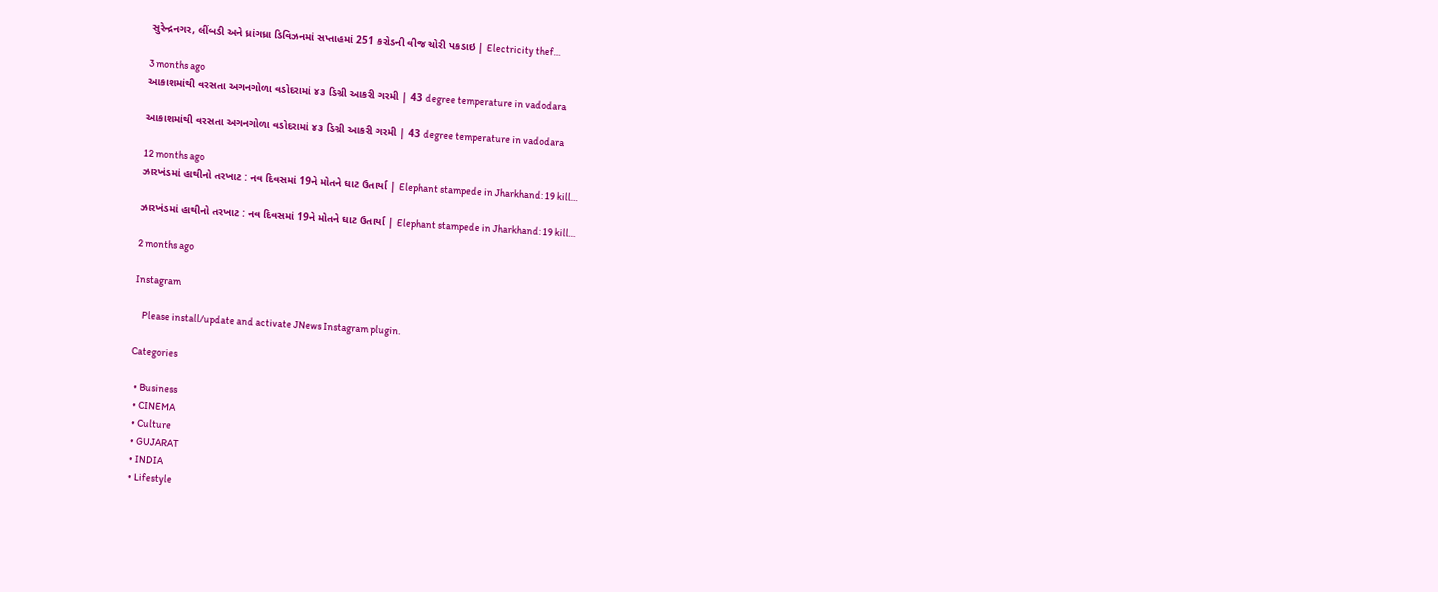સુરેન્દ્રનગર, લીંબડી અને ધ્રાંગધ્રા ડિવિઝનમાં સપ્તાહમાં 251 કરોડની વીજ ચોરી પકડાઇ | Electricity thef…

3 months ago
આકાશમાંથી વરસતા અગનગોળા વડોદરામાં ૪૩ ડિગ્રી આકરી ગરમી | 43 degree temperature in vadodara

આકાશમાંથી વરસતા અગનગોળા વડોદરામાં ૪૩ ડિગ્રી આકરી ગરમી | 43 degree temperature in vadodara

12 months ago
ઝારખંડમાં હાથીનો તરખાટ : નવ દિવસમાં 19ને મોતને ઘાટ ઉતાર્યા | Elephant stampede in Jharkhand: 19 kill…

ઝારખંડમાં હાથીનો તરખાટ : નવ દિવસમાં 19ને મોતને ઘાટ ઉતાર્યા | Elephant stampede in Jharkhand: 19 kill…

2 months ago

Instagram

    Please install/update and activate JNews Instagram plugin.

Categories

  • Business
  • CINEMA
  • Culture
  • GUJARAT
  • INDIA
  • Lifestyle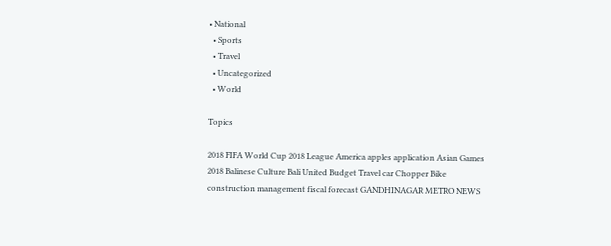• National
  • Sports
  • Travel
  • Uncategorized
  • World

Topics

2018 FIFA World Cup 2018 League America apples application Asian Games 2018 Balinese Culture Bali United Budget Travel car Chopper Bike construction management fiscal forecast GANDHINAGAR METRO NEWS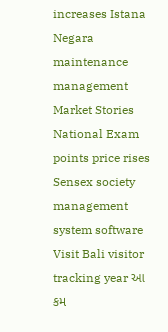increases Istana Negara maintenance management Market Stories National Exam points price rises Sensex society management system software Visit Bali visitor tracking year આ કમ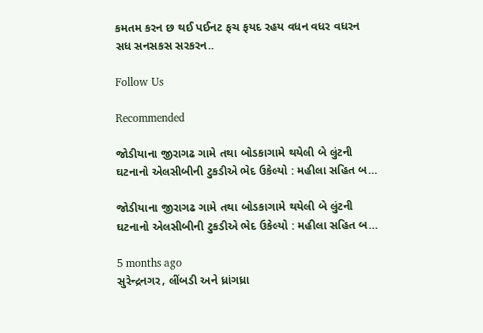કમતમ કરન છ થઈ પઈનટ ફચ ફયદ રહય વધન વધર વધરન સધ સનસકસ સરકરન..

Follow Us

Recommended

જોડીયાના જીરાગઢ ગામે તથા બોડકાગામે થયેલી બે લુંટની ઘટનાનો એલસીબીની ટુકડીએ ભેદ ઉકેલ્યો : મહીલા સહિત બ…

જોડીયાના જીરાગઢ ગામે તથા બોડકાગામે થયેલી બે લુંટની ઘટનાનો એલસીબીની ટુકડીએ ભેદ ઉકેલ્યો : મહીલા સહિત બ…

5 months ago
સુરેન્દ્રનગર, લીંબડી અને ધ્રાંગધ્રા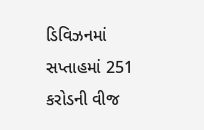ડિવિઝનમાં સપ્તાહમાં 251 કરોડની વીજ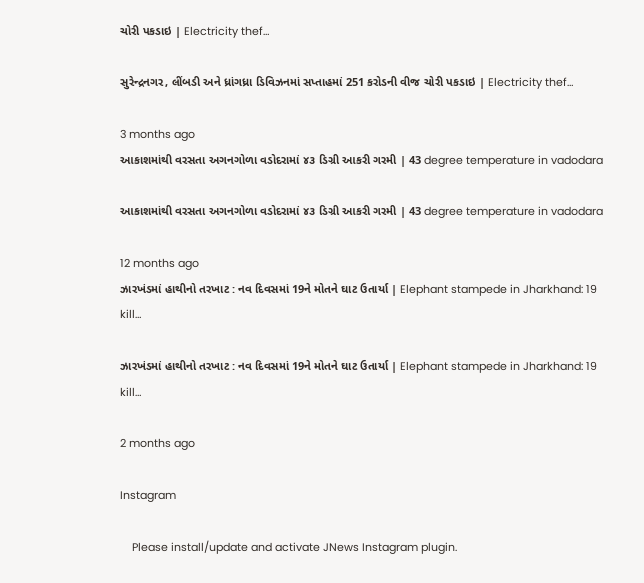ચોરી પકડાઇ | Electricity thef…

સુરેન્દ્રનગર, લીંબડી અને ધ્રાંગધ્રા ડિવિઝનમાં સપ્તાહમાં 251 કરોડની વીજ ચોરી પકડાઇ | Electricity thef…

3 months ago
આકાશમાંથી વરસતા અગનગોળા વડોદરામાં ૪૩ ડિગ્રી આકરી ગરમી | 43 degree temperature in vadodara

આકાશમાંથી વરસતા અગનગોળા વડોદરામાં ૪૩ ડિગ્રી આકરી ગરમી | 43 degree temperature in vadodara

12 months ago
ઝારખંડમાં હાથીનો તરખાટ : નવ દિવસમાં 19ને મોતને ઘાટ ઉતાર્યા | Elephant stampede in Jharkhand: 19 kill…

ઝારખંડમાં હાથીનો તરખાટ : નવ દિવસમાં 19ને મોતને ઘાટ ઉતાર્યા | Elephant stampede in Jharkhand: 19 kill…

2 months ago

Instagram

    Please install/update and activate JNews Instagram plugin.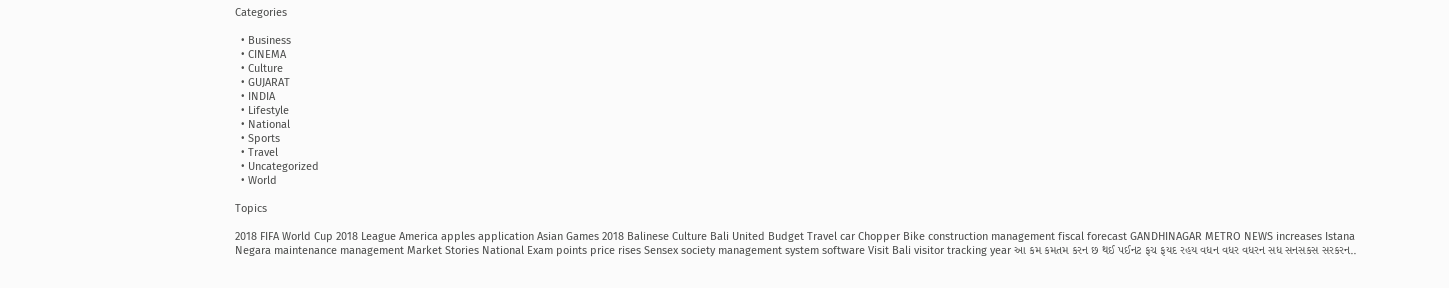Categories

  • Business
  • CINEMA
  • Culture
  • GUJARAT
  • INDIA
  • Lifestyle
  • National
  • Sports
  • Travel
  • Uncategorized
  • World

Topics

2018 FIFA World Cup 2018 League America apples application Asian Games 2018 Balinese Culture Bali United Budget Travel car Chopper Bike construction management fiscal forecast GANDHINAGAR METRO NEWS increases Istana Negara maintenance management Market Stories National Exam points price rises Sensex society management system software Visit Bali visitor tracking year આ કમ કમતમ કરન છ થઈ પઈનટ ફચ ફયદ રહય વધન વધર વધરન સધ સનસકસ સરકરન..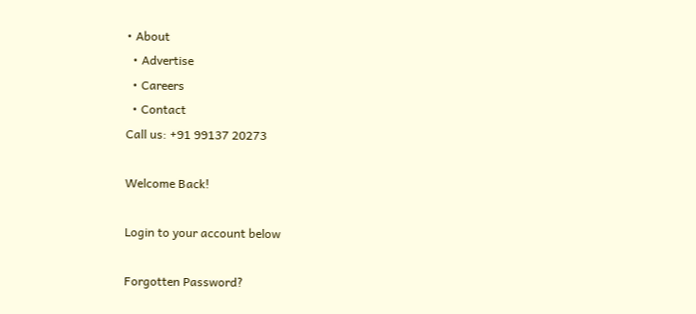• About
  • Advertise
  • Careers
  • Contact
Call us: +91 99137 20273

Welcome Back!

Login to your account below

Forgotten Password?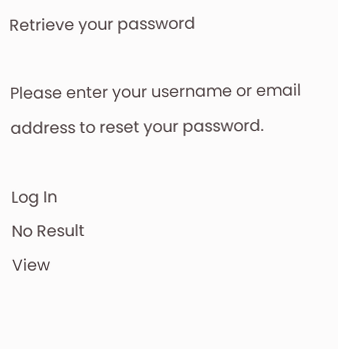Retrieve your password

Please enter your username or email address to reset your password.

Log In
No Result
View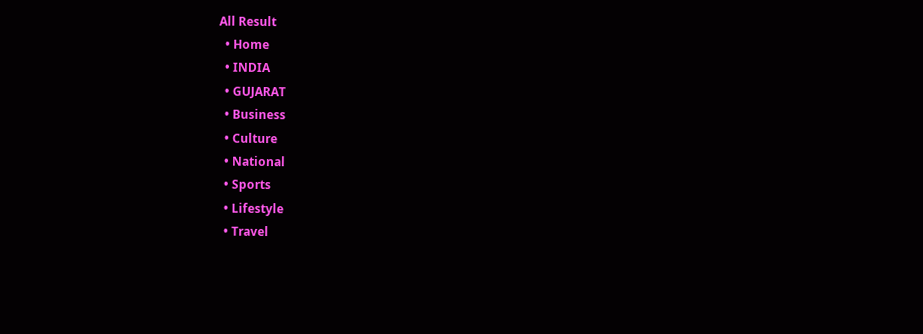All Result
  • Home
  • INDIA
  • GUJARAT
  • Business
  • Culture
  • National
  • Sports
  • Lifestyle
  • Travel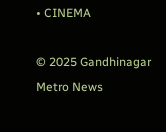• CINEMA

© 2025 Gandhinagar Metro News